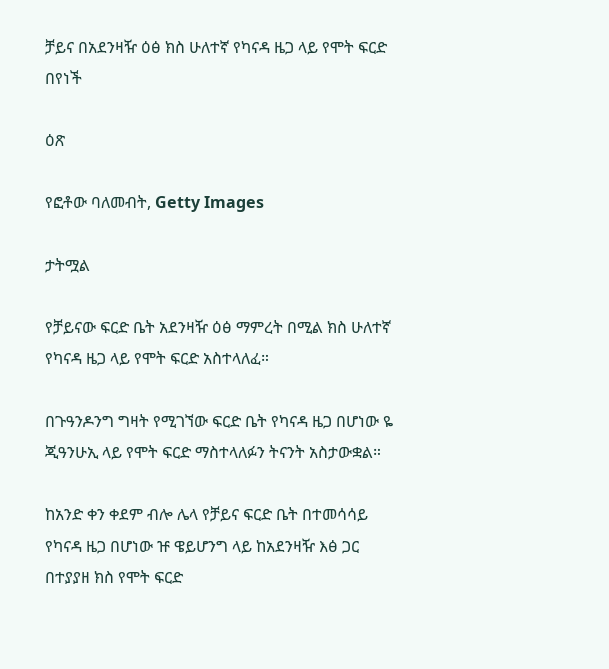ቻይና በአደንዛዥ ዕፅ ክስ ሁለተኛ የካናዳ ዜጋ ላይ የሞት ፍርድ በየነች

ዕጽ

የፎቶው ባለመብት, Getty Images

ታትሟል

የቻይናው ፍርድ ቤት አደንዛዥ ዕፅ ማምረት በሚል ክስ ሁለተኛ የካናዳ ዜጋ ላይ የሞት ፍርድ አስተላለፈ።

በጉዓንዶንግ ግዛት የሚገኘው ፍርድ ቤት የካናዳ ዜጋ በሆነው ዬ ጂዓንሁኢ ላይ የሞት ፍርድ ማስተላለፉን ትናንት አስታውቋል።

ከአንድ ቀን ቀደም ብሎ ሌላ የቻይና ፍርድ ቤት በተመሳሳይ የካናዳ ዜጋ በሆነው ዡ ዌይሆንግ ላይ ከአደንዛዥ እፅ ጋር በተያያዘ ክስ የሞት ፍርድ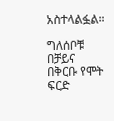አስተላልፏል።

ግለሰቦቹ በቻይና በቅርቡ የሞት ፍርድ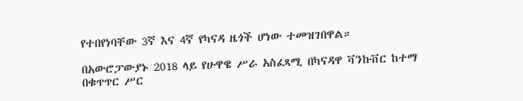የተበየነባቸው 3ኛ እና 4ኛ የካናዳ ዜጎች ሆነው ተመዝገበዋል።

በአውሮፓውያኑ 2018 ላይ የሁዋዌ ሥራ አስፈጻሚ በካናዳዋ ቫንኩቨር ከተማ በቁጥጥር ሥር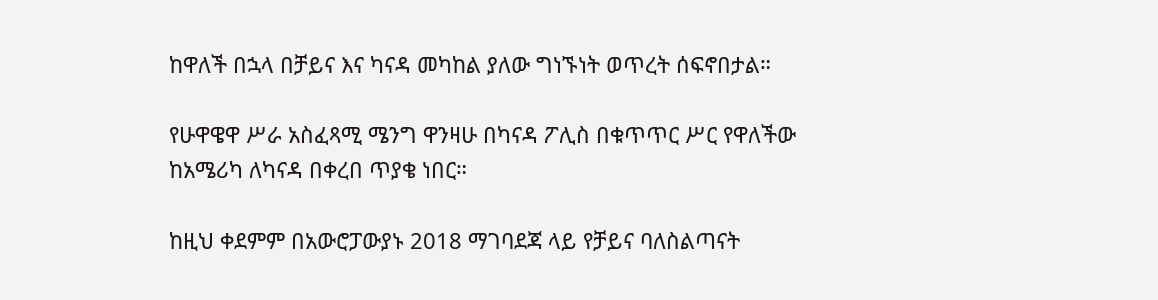ከዋለች በኋላ በቻይና እና ካናዳ መካከል ያለው ግነኙነት ወጥረት ሰፍኖበታል።

የሁዋዌዋ ሥራ አስፈጻሚ ሜንግ ዋንዛሁ በካናዳ ፖሊስ በቁጥጥር ሥር የዋለችው ከአሜሪካ ለካናዳ በቀረበ ጥያቄ ነበር።

ከዚህ ቀደምም በአውሮፓውያኑ 2018 ማገባደጃ ላይ የቻይና ባለስልጣናት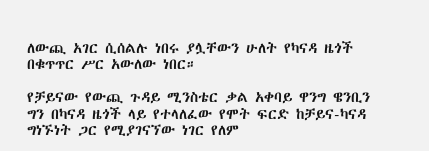ለውጪ አገር ሲሰልሉ ነበሩ ያሏቸውን ሁለት የካናዳ ዜጎች በቁጥጥር ሥር አውለው ነበር።

የቻይናው የውጪ ጉዳይ ሚንስቴር ቃል አቀባይ ዋንግ ዌንቢን ግን በካናዳ ዜጎች ላይ የተላለፈው የሞት ፍርድ ከቻይና-ካናዳ ግነኙነት ጋር የሚያገናኘው ነገር የለም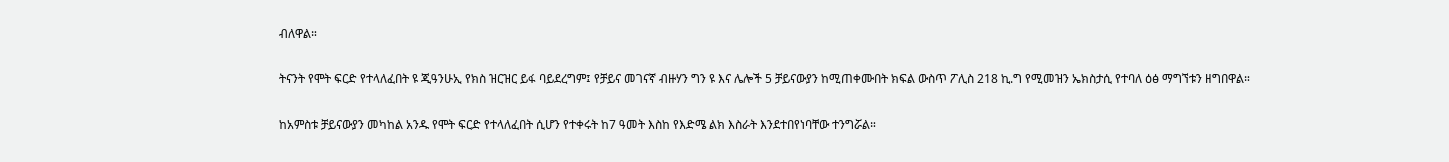ብለዋል።

ትናንት የሞት ፍርድ የተላለፈበት ዩ ጂዓንሁኢ የክስ ዝርዝር ይፋ ባይደረግም፤ የቻይና መገናኛ ብዙሃን ግን ዩ እና ሌሎች 5 ቻይናውያን ከሚጠቀሙበት ክፍል ውስጥ ፖሊስ 218 ኪ.ግ የሚመዝን ኤክስታሲ የተባለ ዕፅ ማግኘቱን ዘግበዋል።

ከአምስቱ ቻይናውያን መካከል አንዱ የሞት ፍርድ የተላለፈበት ሲሆን የተቀሩት ከ7 ዓመት እስከ የእድሜ ልክ እስራት እንደተበየነባቸው ተንግሯል።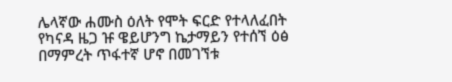ሌላኛው ሐሙስ ዕለት የሞት ፍርድ የተላለፈበት የካናዳ ዜጋ ዡ ዌይሆንግ ኬታማይን የተሰኘ ዕፅ በማምረት ጥፋተኛ ሆኖ በመገኘቱ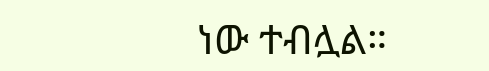ነው ተብሏል።